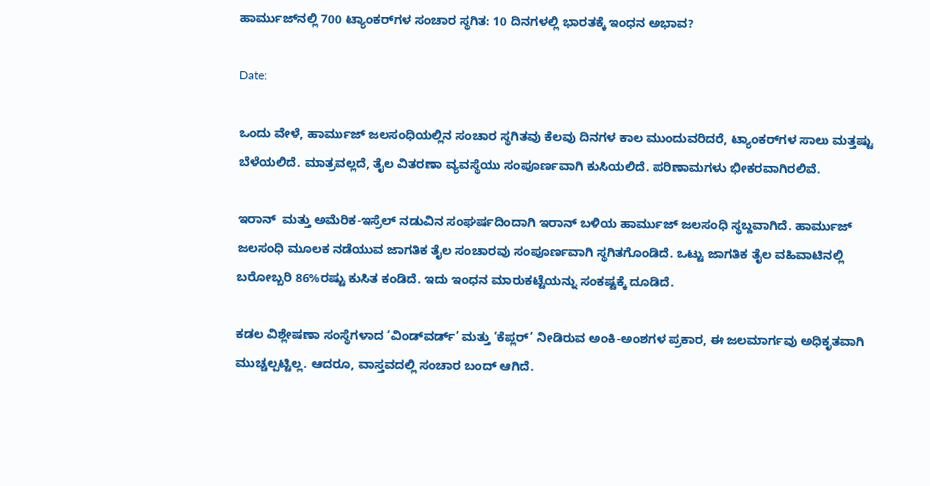ಹಾರ್ಮುಜ್‌ನಲ್ಲಿ 700 ಟ್ಯಾಂಕರ್‌ಗಳ ಸಂಚಾರ ಸ್ಥಗಿತ: 10 ದಿನಗಳಲ್ಲಿ ಭಾರತಕ್ಕೆ ಇಂಧನ ಅಭಾವ?

Date:

ಒಂದು ವೇಳೆ, ಹಾರ್ಮುಜ್ ಜಲಸಂಧಿಯಲ್ಲಿನ ಸಂಚಾರ ಸ್ಥಗಿತವು ಕೆಲವು ದಿನಗಳ ಕಾಲ ಮುಂದುವರಿದರೆ, ಟ್ಯಾಂಕರ್‌ಗಳ ಸಾಲು ಮತ್ತಷ್ಟು ಬೆಳೆಯಲಿದೆ. ಮಾತ್ರವಲ್ಲದೆ, ತೈಲ ವಿತರಣಾ ವ್ಯವಸ್ಥೆಯು ಸಂಪೂರ್ಣವಾಗಿ ಕುಸಿಯಲಿದೆ. ಪರಿಣಾಮಗಳು ಭೀಕರವಾಗಿರಲಿವೆ.

ಇರಾನ್  ಮತ್ತು ಅಮೆರಿಕ-ಇಸ್ರೆಲ್‌ ನಡುವಿನ ಸಂಘರ್ಷದಿಂದಾಗಿ ಇರಾನ್‌ ಬಳಿಯ ಹಾರ್ಮುಜ್ ಜಲಸಂಧಿ ಸ್ಥಬ್ದವಾಗಿದೆ. ಹಾರ್ಮುಜ್‌ ಜಲಸಂಧಿ ಮೂಲಕ ನಡೆಯುವ ಜಾಗತಿಕ ತೈಲ ಸಂಚಾರವು ಸಂಪೂರ್ಣವಾಗಿ ಸ್ಥಗಿತಗೊಂಡಿದೆ. ಒಟ್ಟು ಜಾಗತಿಕ ತೈಲ ವಹಿವಾಟಿನಲ್ಲಿ ಬರೋಬ್ಬರಿ 86%ರಷ್ಟು ಕುಸಿತ ಕಂಡಿದೆ. ಇದು ಇಂಧನ ಮಾರುಕಟ್ಟೆಯನ್ನು ಸಂಕಷ್ಟಕ್ಕೆ ದೂಡಿದೆ.

ಕಡಲ ವಿಶ್ಲೇಷಣಾ ಸಂಸ್ಥೆಗಳಾದ ‘ವಿಂಡ್‌ವರ್ಡ್’ ಮತ್ತು ‘ಕೆಪ್ಲರ್’ ನೀಡಿರುವ ಅಂಕಿ-ಅಂಶಗಳ ಪ್ರಕಾರ, ಈ ಜಲಮಾರ್ಗವು ಅಧಿಕೃತವಾಗಿ ಮುಚ್ಚಲ್ಪಟ್ಟಿಲ್ಲ. ಆದರೂ, ವಾಸ್ತವದಲ್ಲಿ ಸಂಚಾರ ಬಂದ್ ಆಗಿದೆ.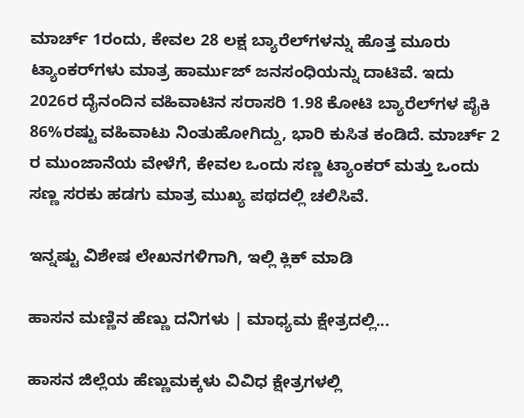ಮಾರ್ಚ್ 1ರಂದು, ಕೇವಲ 28 ಲಕ್ಷ ಬ್ಯಾರೆಲ್‌ಗಳನ್ನು ಹೊತ್ತ ಮೂರು ಟ್ಯಾಂಕರ್‌ಗಳು ಮಾತ್ರ ಹಾರ್ಮುಜ್ ಜನಸಂಧಿಯನ್ನು ದಾಟಿವೆ. ಇದು 2026ರ ದೈನಂದಿನ ವಹಿವಾಟಿನ ಸರಾಸರಿ 1.98 ಕೋಟಿ ಬ್ಯಾರೆಲ್‌ಗಳ ಪೈಕಿ 86%ರಷ್ಟು ವಹಿವಾಟು ನಿಂತುಹೋಗಿದ್ದು, ಭಾರಿ ಕುಸಿತ ಕಂಡಿದೆ. ಮಾರ್ಚ್ 2 ರ ಮುಂಜಾನೆಯ ವೇಳೆಗೆ, ಕೇವಲ ಒಂದು ಸಣ್ಣ ಟ್ಯಾಂಕರ್ ಮತ್ತು ಒಂದು ಸಣ್ಣ ಸರಕು ಹಡಗು ಮಾತ್ರ ಮುಖ್ಯ ಪಥದಲ್ಲಿ ಚಲಿಸಿವೆ.

ಇನ್ನಷ್ಟು ವಿಶೇಷ ಲೇಖನಗಳಿಗಾಗಿ, ಇಲ್ಲಿ ಕ್ಲಿಕ್ ಮಾಡಿ

ಹಾಸನ ಮಣ್ಣಿನ ಹೆಣ್ಣು ದನಿಗಳು | ಮಾಧ್ಯಮ ಕ್ಷೇತ್ರದಲ್ಲಿ...

ಹಾಸನ ಜಿಲ್ಲೆಯ ಹೆಣ್ಣುಮಕ್ಕಳು ವಿವಿಧ ಕ್ಷೇತ್ರಗಳಲ್ಲಿ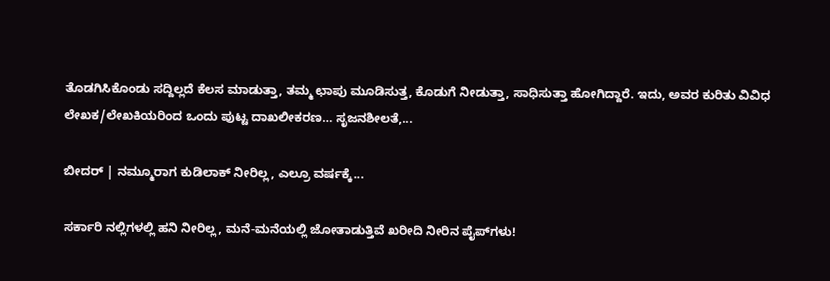ತೊಡಗಿಸಿಕೊಂಡು ಸದ್ದಿಲ್ಲದೆ ಕೆಲಸ ಮಾಡುತ್ತಾ, ತಮ್ಮ ಛಾಪು ಮೂಡಿಸುತ್ತ, ಕೊಡುಗೆ ನೀಡುತ್ತಾ, ಸಾಧಿಸುತ್ತಾ ಹೋಗಿದ್ದಾರೆ. ಇದು, ಅವರ ಕುರಿತು ವಿವಿಧ ಲೇಖಕ/ಲೇಖಕಿಯರಿಂದ ಒಂದು ಪುಟ್ಟ ದಾಖಲೀಕರಣ… ಸೃಜನಶೀಲತೆ,...

ಬೀದರ್ | ನಮ್ಮೂರಾಗ ಕುಡಿಲಾಕ್ ನೀರಿಲ್ಲ, ಎಲ್ರೂ ವರ್ಷಕ್ಕೆ...

ಸರ್ಕಾರಿ ನಲ್ಲಿಗಳಲ್ಲಿ ಹನಿ ನೀರಿಲ್ಲ, ಮನೆ-ಮನೆಯಲ್ಲಿ ಜೋತಾಡುತ್ತಿವೆ ಖರೀದಿ ನೀರಿನ ಪೈಪ್‌ಗಳು!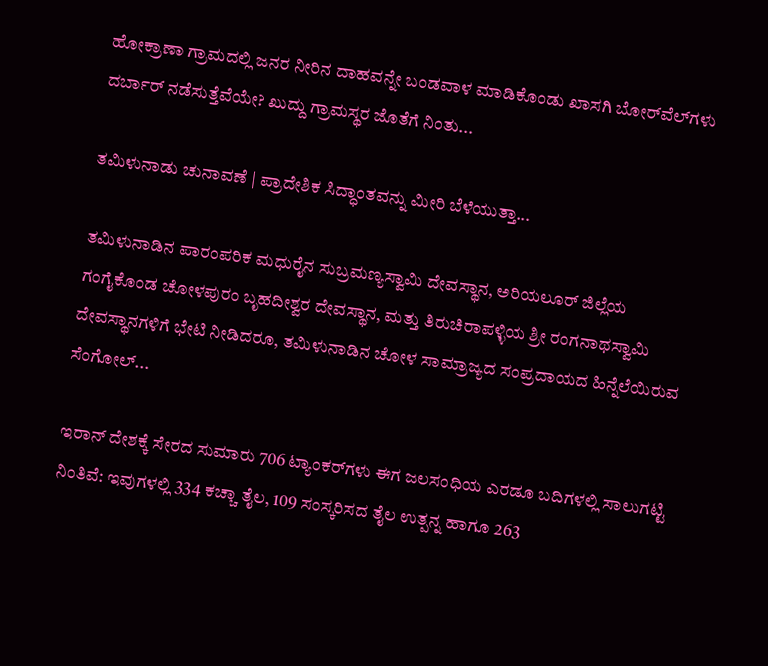ಹೋಕ್ರಾಣಾ ಗ್ರಾಮದಲ್ಲಿ ಜನರ ನೀರಿನ ದಾಹವನ್ನೇ ಬಂಡವಾಳ ಮಾಡಿಕೊಂಡು ಖಾಸಗಿ ಬೋರ್‌ವೆಲ್‌ಗಳು ದರ್ಬಾರ್‌ ನಡೆಸುತ್ತೆವೆಯೇ? ಖುದ್ದು ಗ್ರಾಮಸ್ಥರ ಜೊತೆಗೆ ನಿಂತು...

ತಮಿಳುನಾಡು ಚುನಾವಣೆ | ಪ್ರಾದೇಶಿಕ ಸಿದ್ಧಾಂತವನ್ನು ಮೀರಿ ಬೆಳೆಯುತ್ತಾ...

ತಮಿಳುನಾಡಿನ ಪಾರಂಪರಿಕ ಮಧುರೈನ ಸುಬ್ರಮಣ್ಯಸ್ವಾಮಿ ದೇವಸ್ಥಾನ, ಅರಿಯಲೂರ್ ಜಿಲ್ಲೆಯ ಗಂಗೈಕೊಂಡ ಚೋಳಪುರಂ ಬೃಹದೀಶ್ವರ ದೇವಸ್ಥಾನ, ಮತ್ತು ತಿರುಚಿರಾಪಳ್ಳಿಯ ಶ್ರೀ ರಂಗನಾಥಸ್ವಾಮಿ ದೇವಸ್ಥಾನಗಳಿಗೆ ಭೇಟಿ ನೀಡಿದರೂ, ತಮಿಳುನಾಡಿನ ಚೋಳ ಸಾಮ್ರಾಜ್ಯದ ಸಂಪ್ರದಾಯದ ಹಿನ್ನೆಲೆಯಿರುವ ಸೆಂಗೋಲ್...

ಇರಾನ್ ದೇಶಕ್ಕೆ ಸೇರದ ಸುಮಾರು 706 ಟ್ಯಾಂಕರ್‌ಗಳು ಈಗ ಜಲಸಂಧಿಯ ಎರಡೂ ಬದಿಗಳಲ್ಲಿ ಸಾಲುಗಟ್ಟಿ ನಿಂತಿವೆ: ಇವುಗಳಲ್ಲಿ 334 ಕಚ್ಚಾ ತೈಲ, 109 ಸಂಸ್ಕರಿಸದ ತೈಲ ಉತ್ಪನ್ನ ಹಾಗೂ 263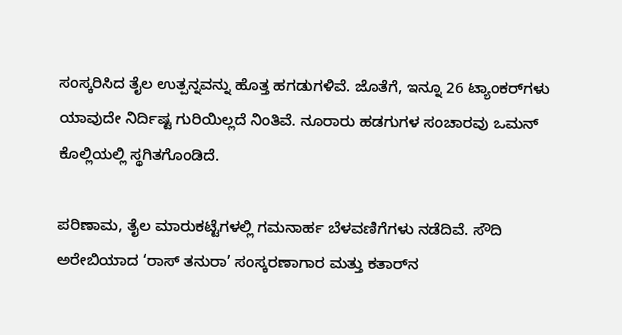ಸಂಸ್ಕರಿಸಿದ ತೈಲ ಉತ್ಪನ್ನವನ್ನು ಹೊತ್ತ ಹಗಡುಗಳಿವೆ. ಜೊತೆಗೆ, ಇನ್ನೂ 26 ಟ್ಯಾಂಕರ್‌ಗಳು ಯಾವುದೇ ನಿರ್ದಿಷ್ಟ ಗುರಿಯಿಲ್ಲದೆ ನಿಂತಿವೆ. ನೂರಾರು ಹಡಗುಗಳ ಸಂಚಾರವು ಒಮನ್ ಕೊಲ್ಲಿಯಲ್ಲಿ ಸ್ಥಗಿತಗೊಂಡಿದೆ.

ಪರಿಣಾಮ, ತೈಲ ಮಾರುಕಟ್ಟೆಗಳಲ್ಲಿ ಗಮನಾರ್ಹ ಬೆಳವಣಿಗೆಗಳು ನಡೆದಿವೆ. ಸೌದಿ ಅರೇಬಿಯಾದ ‘ರಾಸ್ ತನುರಾ’ ಸಂಸ್ಕರಣಾಗಾರ ಮತ್ತು ಕತಾರ್‌ನ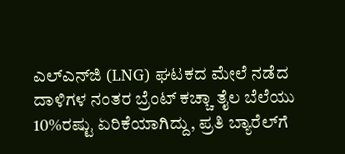ಎಲ್‌ಎನ್‌ಜಿ (LNG) ಘಟಕದ ಮೇಲೆ ನಡೆದ ದಾಳಿಗಳ ನಂತರ ಬ್ರೆಂಟ್ ಕಚ್ಚಾ ತೈಲ ಬೆಲೆಯು 10%ರಷ್ಟು ಏರಿಕೆಯಾಗಿದ್ದು, ಪ್ರತಿ ಬ್ಯಾರೆಲ್‌ಗೆ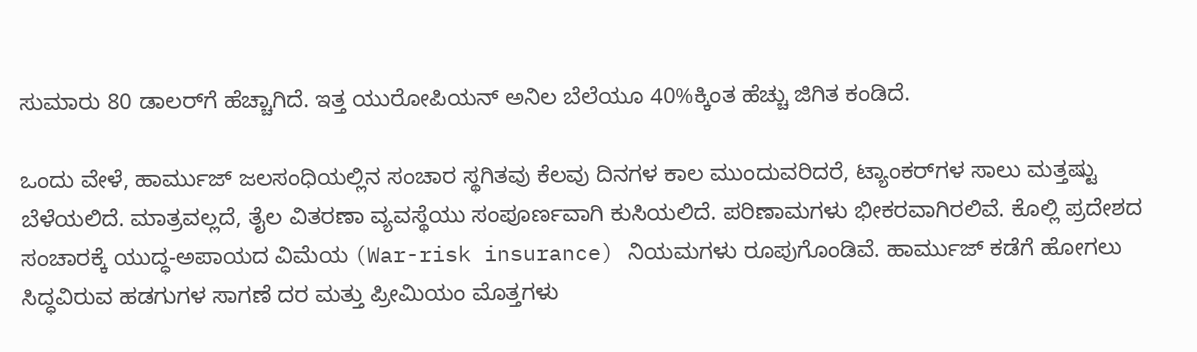ಸುಮಾರು 80 ಡಾಲರ್‌ಗೆ ಹೆಚ್ಚಾಗಿದೆ. ಇತ್ತ ಯುರೋಪಿಯನ್ ಅನಿಲ ಬೆಲೆಯೂ 40%ಕ್ಕಿಂತ ಹೆಚ್ಚು ಜಿಗಿತ ಕಂಡಿದೆ.

ಒಂದು ವೇಳೆ, ಹಾರ್ಮುಜ್ ಜಲಸಂಧಿಯಲ್ಲಿನ ಸಂಚಾರ ಸ್ಥಗಿತವು ಕೆಲವು ದಿನಗಳ ಕಾಲ ಮುಂದುವರಿದರೆ, ಟ್ಯಾಂಕರ್‌ಗಳ ಸಾಲು ಮತ್ತಷ್ಟು ಬೆಳೆಯಲಿದೆ. ಮಾತ್ರವಲ್ಲದೆ, ತೈಲ ವಿತರಣಾ ವ್ಯವಸ್ಥೆಯು ಸಂಪೂರ್ಣವಾಗಿ ಕುಸಿಯಲಿದೆ. ಪರಿಣಾಮಗಳು ಭೀಕರವಾಗಿರಲಿವೆ. ಕೊಲ್ಲಿ ಪ್ರದೇಶದ ಸಂಚಾರಕ್ಕೆ ಯುದ್ಧ-ಅಪಾಯದ ವಿಮೆಯ (War-risk insurance) ನಿಯಮಗಳು ರೂಪುಗೊಂಡಿವೆ. ಹಾರ್ಮುಜ್ ಕಡೆಗೆ ಹೋಗಲು ಸಿದ್ಧವಿರುವ ಹಡಗುಗಳ ಸಾಗಣೆ ದರ ಮತ್ತು ಪ್ರೀಮಿಯಂ ಮೊತ್ತಗಳು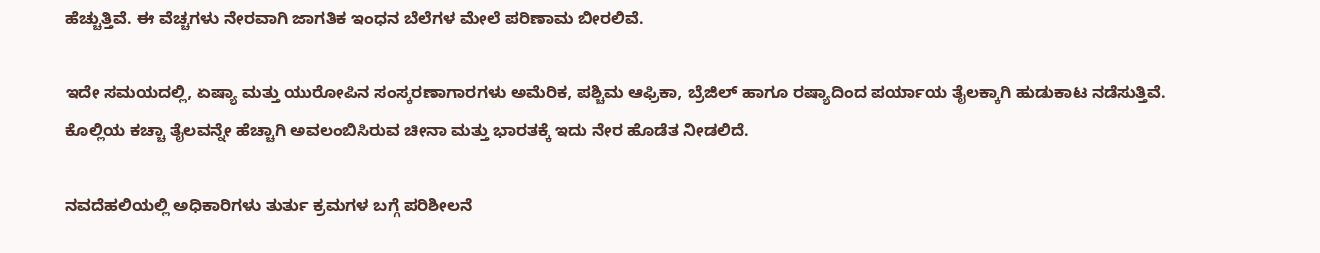ಹೆಚ್ಚುತ್ತಿವೆ. ಈ ವೆಚ್ಚಗಳು ನೇರವಾಗಿ ಜಾಗತಿಕ ಇಂಧನ ಬೆಲೆಗಳ ಮೇಲೆ ಪರಿಣಾಮ ಬೀರಲಿವೆ.

ಇದೇ ಸಮಯದಲ್ಲಿ, ಏಷ್ಯಾ ಮತ್ತು ಯುರೋಪಿನ ಸಂಸ್ಕರಣಾಗಾರಗಳು ಅಮೆರಿಕ, ಪಶ್ಚಿಮ ಆಫ್ರಿಕಾ, ಬ್ರೆಜಿಲ್ ಹಾಗೂ ರಷ್ಯಾದಿಂದ ಪರ್ಯಾಯ ತೈಲಕ್ಕಾಗಿ ಹುಡುಕಾಟ ನಡೆಸುತ್ತಿವೆ. ಕೊಲ್ಲಿಯ ಕಚ್ಚಾ ತೈಲವನ್ನೇ ಹೆಚ್ಚಾಗಿ ಅವಲಂಬಿಸಿರುವ ಚೀನಾ ಮತ್ತು ಭಾರತಕ್ಕೆ ಇದು ನೇರ ಹೊಡೆತ ನೀಡಲಿದೆ.

ನವದೆಹಲಿಯಲ್ಲಿ ಅಧಿಕಾರಿಗಳು ತುರ್ತು ಕ್ರಮಗಳ ಬಗ್ಗೆ ಪರಿಶೀಲನೆ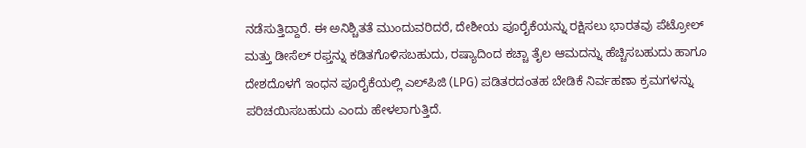ನಡೆಸುತ್ತಿದ್ದಾರೆ. ಈ ಅನಿಶ್ಚಿತತೆ ಮುಂದುವರಿದರೆ, ದೇಶೀಯ ಪೂರೈಕೆಯನ್ನು ರಕ್ಷಿಸಲು ಭಾರತವು ಪೆಟ್ರೋಲ್ ಮತ್ತು ಡೀಸೆಲ್ ರಫ್ತನ್ನು ಕಡಿತಗೊಳಿಸಬಹುದು, ರಷ್ಯಾದಿಂದ ಕಚ್ಚಾ ತೈಲ ಆಮದನ್ನು ಹೆಚ್ಚಿಸಬಹುದು ಹಾಗೂ ದೇಶದೊಳಗೆ ಇಂಧನ ಪೂರೈಕೆಯಲ್ಲಿ ಎಲ್‌ಪಿಜಿ (LPG) ಪಡಿತರದಂತಹ ಬೇಡಿಕೆ ನಿರ್ವಹಣಾ ಕ್ರಮಗಳನ್ನು ಪರಿಚಯಿಸಬಹುದು ಎಂದು ಹೇಳಲಾಗುತ್ತಿದೆ.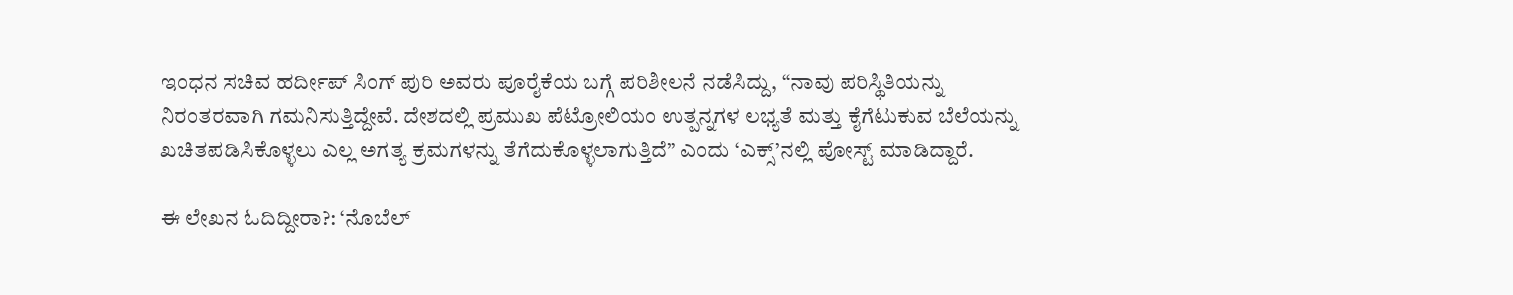ಇಂಧನ ಸಚಿವ ಹರ್ದೀಪ್ ಸಿಂಗ್ ಪುರಿ ಅವರು ಪೂರೈಕೆಯ ಬಗ್ಗೆ ಪರಿಶೀಲನೆ ನಡೆಸಿದ್ದು, “ನಾವು ಪರಿಸ್ಥಿತಿಯನ್ನು ನಿರಂತರವಾಗಿ ಗಮನಿಸುತ್ತಿದ್ದೇವೆ. ದೇಶದಲ್ಲಿ ಪ್ರಮುಖ ಪೆಟ್ರೋಲಿಯಂ ಉತ್ಪನ್ನಗಳ ಲಭ್ಯತೆ ಮತ್ತು ಕೈಗೆಟುಕುವ ಬೆಲೆಯನ್ನು ಖಚಿತಪಡಿಸಿಕೊಳ್ಳಲು ಎಲ್ಲ ಅಗತ್ಯ ಕ್ರಮಗಳನ್ನು ತೆಗೆದುಕೊಳ್ಳಲಾಗುತ್ತಿದೆ” ಎಂದು ‘ಎಕ್ಸ್‌’ನಲ್ಲಿ ಪೋಸ್ಟ್‌ ಮಾಡಿದ್ದಾರೆ.

ಈ ಲೇಖನ ಓದಿದ್ದೀರಾ?: ‘ನೊಬೆಲ್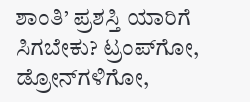ಶಾಂತಿ’ ಪ್ರಶಸ್ತಿ ಯಾರಿಗೆ ಸಿಗಬೇಕು? ಟ್ರಂಪ್‌ಗೋ, ಡ್ರೋನ್‌ಗಳಿಗೋ,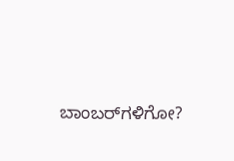ಬಾಂಬರ್‌ಗಳಿಗೋ?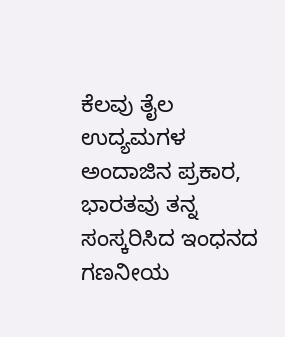ಕೆಲವು ತೈಲ ಉದ್ಯಮಗಳ ಅಂದಾಜಿನ ಪ್ರಕಾರ, ಭಾರತವು ತನ್ನ ಸಂಸ್ಕರಿಸಿದ ಇಂಧನದ ಗಣನೀಯ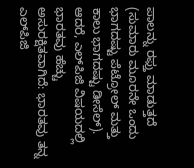ಪಾಲನ್ನು ರಫ್ತು ಮಾಡುತ್ತದೆ (ಸುಮಾರು ಮೂರನೇ ಒಂದು ಭಾಗದಷ್ಟು ಪೆಟ್ರೋಲ್ ಮತ್ತು ಕಾಲು ಭಾಗದಷ್ಟು ಡೀಸೆಲ್). ಆದರೆ, ಎಲ್‌ಪಿಜಿ ವಿಷಯದಲ್ಲಿ ಭಾರತವು ಹೆಚ್ಚು ಅಸುರಕ್ಷಿತವಾಗಿದೆ: ಭಾರತವು ತನ್ನ ಎಲ್‌ಪಿಜಿ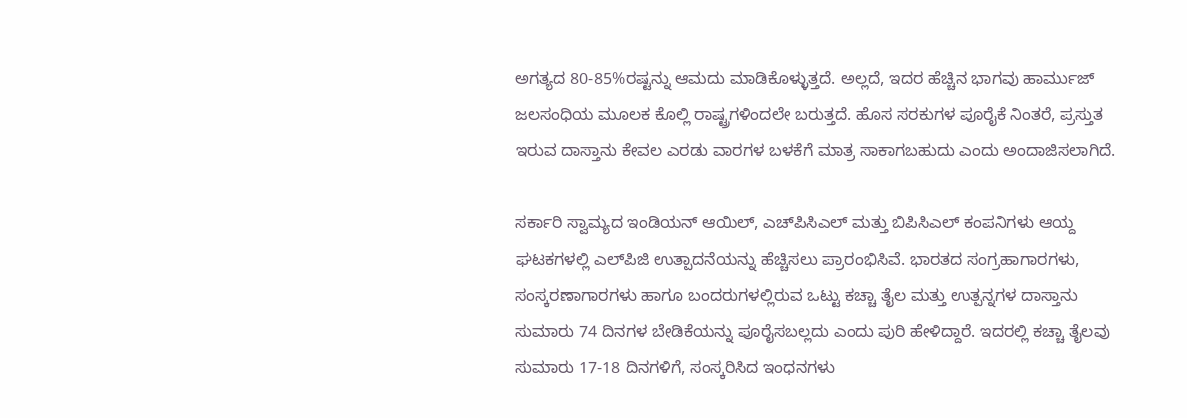ಅಗತ್ಯದ 80-85%ರಷ್ಟನ್ನು ಆಮದು ಮಾಡಿಕೊಳ್ಳುತ್ತದೆ. ಅಲ್ಲದೆ, ಇದರ ಹೆಚ್ಚಿನ ಭಾಗವು ಹಾರ್ಮುಜ್ ಜಲಸಂಧಿಯ ಮೂಲಕ ಕೊಲ್ಲಿ ರಾಷ್ಟ್ರಗಳಿಂದಲೇ ಬರುತ್ತದೆ. ಹೊಸ ಸರಕುಗಳ ಪೂರೈಕೆ ನಿಂತರೆ, ಪ್ರಸ್ತುತ ಇರುವ ದಾಸ್ತಾನು ಕೇವಲ ಎರಡು ವಾರಗಳ ಬಳಕೆಗೆ ಮಾತ್ರ ಸಾಕಾಗಬಹುದು ಎಂದು ಅಂದಾಜಿಸಲಾಗಿದೆ.

ಸರ್ಕಾರಿ ಸ್ವಾಮ್ಯದ ಇಂಡಿಯನ್ ಆಯಿಲ್, ಎಚ್‌ಪಿಸಿಎಲ್ ಮತ್ತು ಬಿಪಿಸಿಎಲ್ ಕಂಪನಿಗಳು ಆಯ್ದ ಘಟಕಗಳಲ್ಲಿ ಎಲ್‌ಪಿಜಿ ಉತ್ಪಾದನೆಯನ್ನು ಹೆಚ್ಚಿಸಲು ಪ್ರಾರಂಭಿಸಿವೆ. ಭಾರತದ ಸಂಗ್ರಹಾಗಾರಗಳು, ಸಂಸ್ಕರಣಾಗಾರಗಳು ಹಾಗೂ ಬಂದರುಗಳಲ್ಲಿರುವ ಒಟ್ಟು ಕಚ್ಚಾ ತೈಲ ಮತ್ತು ಉತ್ಪನ್ನಗಳ ದಾಸ್ತಾನು ಸುಮಾರು 74 ದಿನಗಳ ಬೇಡಿಕೆಯನ್ನು ಪೂರೈಸಬಲ್ಲದು ಎಂದು ಪುರಿ ಹೇಳಿದ್ದಾರೆ. ಇದರಲ್ಲಿ ಕಚ್ಚಾ ತೈಲವು ಸುಮಾರು 17-18 ದಿನಗಳಿಗೆ, ಸಂಸ್ಕರಿಸಿದ ಇಂಧನಗಳು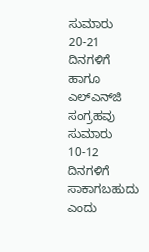ಸುಮಾರು 20-21 ದಿನಗಳಿಗೆ ಹಾಗೂ ಎಲ್‌ಎನ್‌ಜಿ ಸಂಗ್ರಹವು ಸುಮಾರು 10-12 ದಿನಗಳಿಗೆ ಸಾಕಾಗಬಹುದು ಎಂದು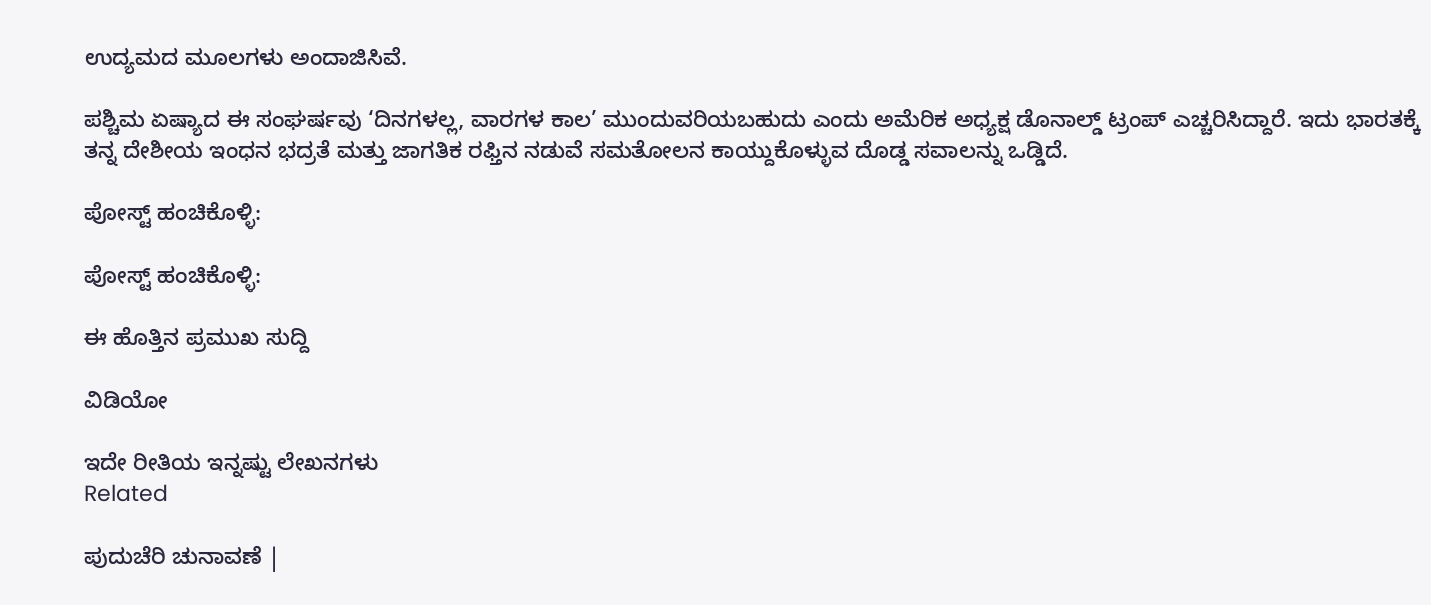ಉದ್ಯಮದ ಮೂಲಗಳು ಅಂದಾಜಿಸಿವೆ.

ಪಶ್ಚಿಮ ಏಷ್ಯಾದ ಈ ಸಂಘರ್ಷವು ‘ದಿನಗಳಲ್ಲ, ವಾರಗಳ ಕಾಲ’ ಮುಂದುವರಿಯಬಹುದು ಎಂದು ಅಮೆರಿಕ ಅಧ್ಯಕ್ಷ ಡೊನಾಲ್ಡ್ ಟ್ರಂಪ್ ಎಚ್ಚರಿಸಿದ್ದಾರೆ. ಇದು ಭಾರತಕ್ಕೆ ತನ್ನ ದೇಶೀಯ ಇಂಧನ ಭದ್ರತೆ ಮತ್ತು ಜಾಗತಿಕ ರಫ್ತಿನ ನಡುವೆ ಸಮತೋಲನ ಕಾಯ್ದುಕೊಳ್ಳುವ ದೊಡ್ಡ ಸವಾಲನ್ನು ಒಡ್ಡಿದೆ.

ಪೋಸ್ಟ್ ಹಂಚಿಕೊಳ್ಳಿ:

ಪೋಸ್ಟ್ ಹಂಚಿಕೊಳ್ಳಿ:

ಈ ಹೊತ್ತಿನ ಪ್ರಮುಖ ಸುದ್ದಿ

ವಿಡಿಯೋ

ಇದೇ ರೀತಿಯ ಇನ್ನಷ್ಟು ಲೇಖನಗಳು
Related

ಪುದುಚೆರಿ ಚುನಾವಣೆ |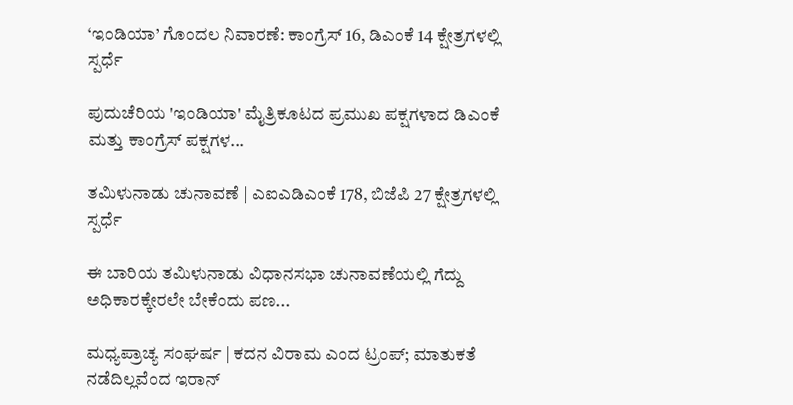‘ಇಂಡಿಯಾ’ ಗೊಂದಲ ನಿವಾರಣೆ: ಕಾಂಗ್ರೆಸ್ 16, ಡಿಎಂಕೆ 14 ಕ್ಷೇತ್ರಗಳಲ್ಲಿ ಸ್ಪರ್ಧೆ

ಪುದುಚೆರಿಯ 'ಇಂಡಿಯಾ' ಮೈತ್ರಿಕೂಟದ ಪ್ರಮುಖ ಪಕ್ಷಗಳಾದ ಡಿಎಂಕೆ ಮತ್ತು ಕಾಂಗ್ರೆಸ್‌ ಪಕ್ಷಗಳ...

ತಮಿಳುನಾಡು ಚುನಾವಣೆ | ಎಐಎಡಿಎಂಕೆ 178, ಬಿಜೆಪಿ 27 ಕ್ಷೇತ್ರಗಳಲ್ಲಿ ಸ್ಪರ್ಧೆ

ಈ ಬಾರಿಯ ತಮಿಳುನಾಡು ವಿಧಾನಸಭಾ ಚುನಾವಣೆಯಲ್ಲಿ ಗೆದ್ದು ಅಧಿಕಾರಕ್ಕೇರಲೇ ಬೇಕೆಂದು ಪಣ...

ಮಧ್ಯಪ್ರಾಚ್ಯ ಸಂಘರ್ಷ | ಕದನ ವಿರಾಮ ಎಂದ ಟ್ರಂಪ್; ಮಾತುಕತೆ ನಡೆದಿಲ್ಲವೆಂದ ಇರಾನ್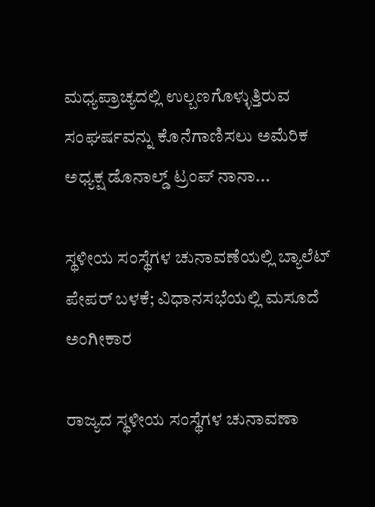ಮಧ್ಯಪ್ರಾಚ್ಯದಲ್ಲಿ ಉಲ್ಬಣಗೊಳ್ಳುತ್ತಿರುವ ಸಂಘರ್ಷವನ್ನು ಕೊನೆಗಾಣಿಸಲು ಅಮೆರಿಕ ಅಧ್ಯಕ್ಷ ಡೊನಾಲ್ಡ್‌ ಟ್ರಂಪ್ ನಾನಾ...

ಸ್ಥಳೀಯ ಸಂಸ್ಥೆಗಳ ಚುನಾವಣೆಯಲ್ಲಿ ಬ್ಯಾಲೆಟ್ ಪೇಪರ್ ಬಳಕೆ; ವಿಧಾನಸಭೆಯಲ್ಲಿ ಮಸೂದೆ ಅಂಗೀಕಾರ

ರಾಜ್ಯದ ಸ್ಥಳೀಯ ಸಂಸ್ಥೆಗಳ ಚುನಾವಣಾ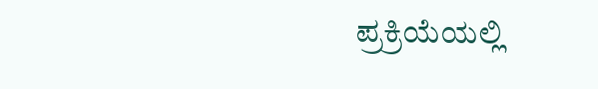ಪ್ರಕ್ರಿಯೆಯಲ್ಲಿ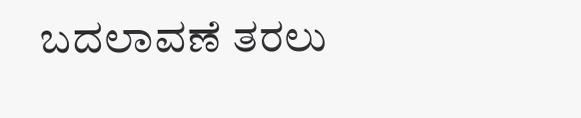ಬದಲಾವಣೆ ತರಲು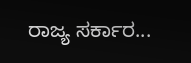ರಾಜ್ಯ ಸರ್ಕಾರ...